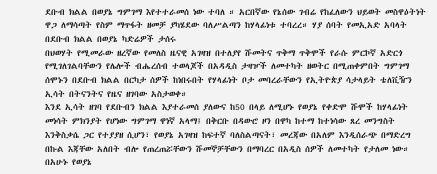ደቡብ ክልል በወያኔ ግምገማ እየተተራመሰ ነው ተባለ ። አርበኛው የኔሰው ገብሬ የከፈለውን ህይወት መስዋዕትነት ዋጋ ለማሳጣት የስም ማጥፋት ዘመቻ ያካሄደው ባለሥልጣን ከሃላፊነቱ ተባረረ። ሃያ ሰባት የመኢአድ አባላት በደቡብ ክልል በወያኔ ካድሬዎች ታሰሩ
በህወሃት የሚመራው ዘረኛው የመለስ ዜናዊ አገዛዝ በተለያየ ሹመትና ጥቅማ ጥቅሞች የራሱ ምርኮኛ አድርጎ የሚገለገልባቸውን የሌሎች ብሔረሰብ ተወላጆች በአዳዲስ ታዛዦች ለመተካት ዘወትር በሚጠቀምበት ግምገማ ሰሞኑን በደቡብ ክልል በርካታ ሰዎች ከነበሩበት የሃላፊነት ቦታ መባረራቸውን የኢትዮጵያ ሳታላይት ቴለቪዥን ኢሳት በትናንትና የዜና ዘገባው አስታወቀ።
እንደ ኢሳት ዘገባ የደቡብን ክልል እያተራመሰ ያለውና ከ50 በላይ ለሚሆኑ የወያኔ የቀድሞ ሹሞች ከሃላፊነት መነሳት ምክንያት የሆነው ግምገማ ዋነኛ አላማ፤ በቅርቡ በዳውሮ ዞን በዋካ ከተማ ከተነሳው ጸረ መንግስት እንቅስቃሴ ጋር የተያያዘ ሲሆን፣ የወያኔ አገዛዝ ከፍተኛ ባለስልጣናት፣ መረጃው በአለም እንዲሰራጭ በማድረግ በኩል እጃቸው አለበት ብሎ የጠረጠሯቸውን ሹመኞቻቸውን በማባረር በአዲስ ሰዎች ለመተካት የታለመ ነው።
በአሁኑ የወያኔ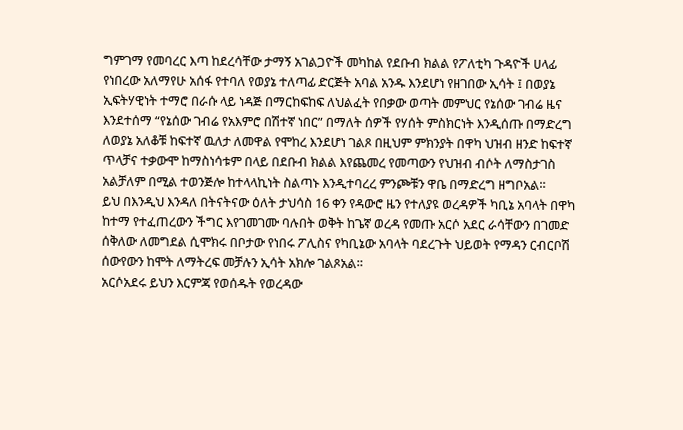ግምገማ የመባረር እጣ ከደረሳቸው ታማኝ አገልጋዮች መካከል የደቡብ ክልል የፖለቲካ ጉዳዮች ሀላፊ የነበረው አለማየሁ አሰፋ የተባለ የወያኔ ተለጣፊ ድርጅት አባል አንዱ እንደሆነ የዘገበው ኢሳት ፤ በወያኔ ኢፍትሃዊነት ተማሮ በራሱ ላይ ነዳጅ በማርከፍከፍ ለህልፈት የበቃው ወጣት መምህር የኔሰው ገብሬ ዜና እንደተሰማ “የኔሰው ገብሬ የአእምሮ በሽተኛ ነበር” በማለት ሰዎች የሃሰት ምስክርነት እንዲሰጡ በማድረግ ለወያኔ አለቆቹ ከፍተኛ ዉለታ ለመዋል የሞከረ እንደሆነ ገልጾ በዚህም ምክንያት በዋካ ህዝብ ዘንድ ከፍተኛ ጥላቻና ተቃውሞ ከማስነሳቱም በላይ በደቡብ ክልል እየጨመረ የመጣውን የህዝብ ብሶት ለማስታገስ አልቻለም በሚል ተወንጅሎ ከተላላኪነት ስልጣኑ እንዲተባረረ ምንጮቹን ዋቤ በማድረግ ዘግቦአል።
ይህ በእንዲህ እንዳለ በትናትናው ዕለት ታህሳስ 16 ቀን የዳውሮ ዜን የተለያዩ ወረዳዎች ካቢኔ አባላት በዋካ ከተማ የተፈጠረውን ችግር እየገመገሙ ባሉበት ወቅት ከጌኛ ወረዳ የመጡ አርሶ አደር ራሳቸውን በገመድ ሰቅለው ለመግደል ሲሞክሩ በቦታው የነበሩ ፖሊስና የካቢኔው አባላት ባደረጉት ህይወት የማዳን ርብርቦሽ ሰውየውን ከሞት ለማትረፍ መቻሉን ኢሳት አክሎ ገልጾአል።
አርሶአደሩ ይህን እርምጃ የወሰዱት የወረዳው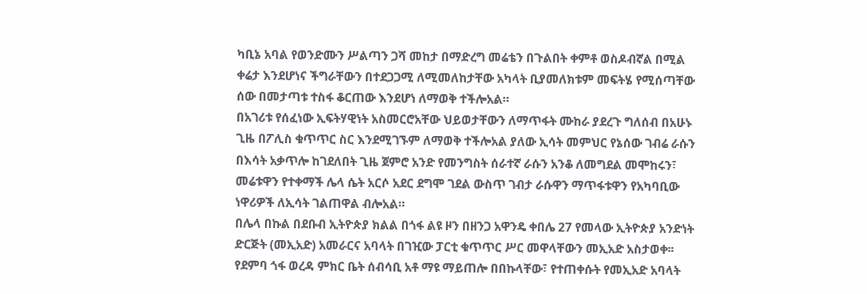ካቢኔ አባል የወንድሙን ሥልጣን ጋሻ መከታ በማድረግ መሬቴን በጉልበት ቀምቶ ወስዶብኛል በሚል ቀሬታ እንደሆነና ችግራቸውን በተደጋጋሚ ለሚመለከታቸው አካላት ቢያመለክቱም መፍትሄ የሚሰጣቸው ሰው በመታጣቱ ተስፋ ቆርጠው እንደሆነ ለማወቅ ተችሎአል።
በአገሪቱ የሰፈነው ኢፍትሃዊነት አስመርሮአቸው ህይወታቸውን ለማጥፋት ሙከራ ያደረጉ ግለሰብ በአሁኑ ጊዜ በፖሊስ ቁጥጥር ስር እንደሚገኙም ለማወቅ ተችሎአል ያለው ኢሳት መምህር የኔሰው ገብሬ ራሱን በእሳት አቃጥሎ ከገደለበት ጊዜ ጀምሮ አንድ የመንግስት ሰራተኛ ራሱን አንቆ ለመግደል መሞከሩን፣ መሬቱዋን የተቀማች ሌላ ሴት አርሶ አደር ደግሞ ገደል ውስጥ ገብታ ራሱዋን ማጥፋቱዋን የአካባቢው ነዋሪዎች ለኢሳት ገልጠዋል ብሎአል።
በሌላ በኩል በደቡብ ኢትዮጵያ ክልል በጎፋ ልዩ ዞን በዘንጋ አዋንዴ ቀበሌ 27 የመላው ኢትዮጵያ አንድነት ድርጅት (መኢአድ) አመራርና አባላት በገዢው ፓርቲ ቁጥጥር ሥር መዋላቸውን መኢአድ አስታወቀ፡፡ የደምባ ጎፋ ወረዳ ምክር ቤት ሰብሳቢ አቶ ማዩ ማይጠሎ በበኩላቸው፣ የተጠቀሱት የመኢአድ አባላት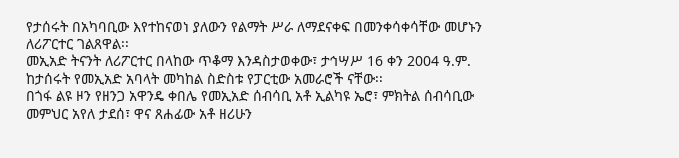የታሰሩት በአካባቢው እየተከናወነ ያለውን የልማት ሥራ ለማደናቀፍ በመንቀሳቀሳቸው መሆኑን ለሪፖርተር ገልጸዋል፡፡
መኢአድ ትናንት ለሪፖርተር በላከው ጥቆማ እንዳስታወቀው፣ ታኅሣሥ 16 ቀን 2004 ዓ.ም. ከታሰሩት የመኢአድ አባላት መካከል ስድስቱ የፓርቲው አመራሮች ናቸው፡፡
በጎፋ ልዩ ዞን የዘንጋ አዋንዴ ቀበሌ የመኢአድ ሰብሳቢ አቶ ኢልካዩ ኤሮ፣ ምክትል ሰብሳቢው መምህር አየለ ታደሰ፣ ዋና ጸሐፊው አቶ ዘሪሁን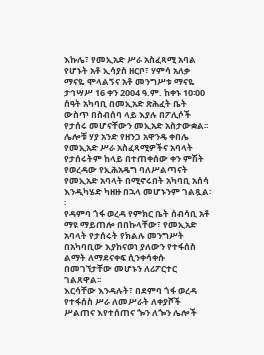እኩሌ፣ የመኢአድ ሥራ አስፈጻሚ አባል የሆኑት አቶ ኢሳያስ ዘርቦ፣ ሃምሳ አለቃ ማናዬ ሞላልኝና አቶ መንግሥቱ ማናዬ ታኅሣሥ 16 ቀን 2004 ዓ.ም. ከቀኑ 10፡00 ሰዓት አካባቢ በመኢአድ ጽሕፈት ቤት ውስጥ በስብሰባ ላይ እያሉ በፖሊሶች የታሰሩ መሆናቸውን መኢአድ አስታውቋል፡፡
ሌሎቹ ሃያ አንድ የዘንጋ አዋንዴ ቀበሌ የመኢአድ ሥራ አስፈጻሚዎችና አባላት የታሰሩትም ከላይ በተጠቀሰው ቀን ምሽት የወረዳው የኢሕአዴግ ባለሥልጣናት የመኢአድ አባላት በሚኖሩበት አካባቢ አሰሳ እንዲካሄድ ካዘዙ በኋላ መሆኑንም ገልጿል፡፡
የዳምባ ጎፋ ወረዳ የምክር ቤት ሰብሳቢ አቶ ማዩ ማይጠሎ በበኩላቸው፣ የመኢአድ አባላት የታሰሩት የክልሉ መንግሥት በአካባቢው እያከናወነ ያለውን የተፋሰስ ልማት ለማደናቀፍ ሲንቀሳቀሱ በመገኘታቸው መሆኑን ለሪፖርተር ገልጸዋል፡፡
እርሳቸው እንዳሉት፣ በደምባ ጎፋ ወረዳ የተፋሰስ ሥራ ለመሥራት ለቀያሾች ሥልጠና እየተሰጠና ጐን ለጐን ሌሎች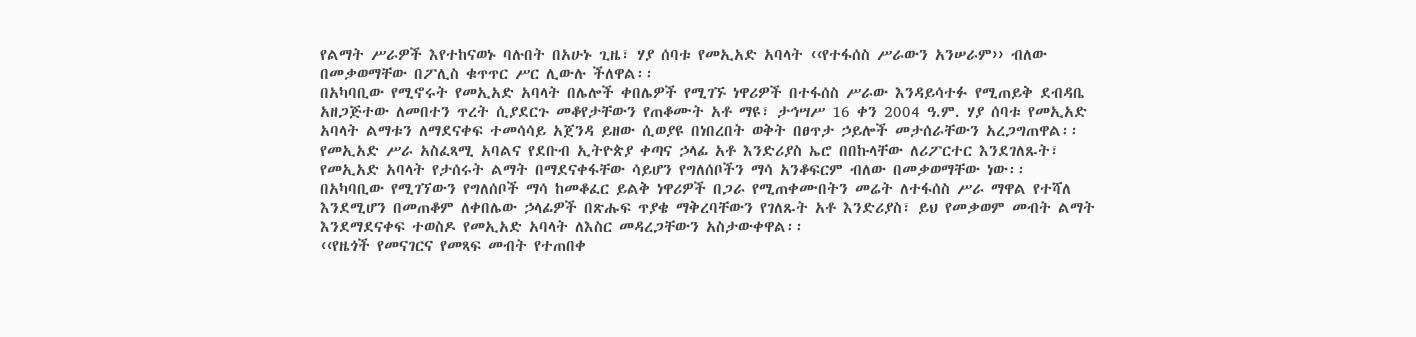የልማት ሥራዎች እየተከናወኑ ባሉበት በአሁኑ ጊዜ፣ ሃያ ሰባቱ የመኢአድ አባላት ‹‹የተፋሰስ ሥራውን አንሠራም›› ብለው በመቃወማቸው በፖሊስ ቁጥጥር ሥር ሊውሉ ችለዋል፡፡
በአካባቢው የሚኖሩት የመኢአድ አባላት በሌሎች ቀበሌዎች የሚገኙ ነዋሪዎች በተፋሰስ ሥራው እንዳይሳተፉ የሚጠይቅ ደብዳቤ አዘጋጅተው ለመበተን ጥረት ሲያደርጉ መቆየታቸውን የጠቆሙት አቶ ማዩ፣ ታኅሣሥ 16 ቀን 2004 ዓ.ም. ሃያ ሰባቱ የመኢአድ አባላት ልማቱን ለማደናቀፍ ተመሳሳይ አጀንዳ ይዘው ሲወያዩ በነበረበት ወቅት በፀጥታ ኃይሎች መታሰራቸውን አረጋግጠዋል፡፡
የመኢአድ ሥራ አስፈጻሚ አባልና የደቡብ ኢትዮጵያ ቀጣና ኃላፊ አቶ እንድሪያስ ኤሮ በበኩላቸው ለሪፖርተር እንደገለጹት፣ የመኢአድ አባላት የታሰሩት ልማት በማደናቀፋቸው ሳይሆን የግለሰቦችን ማሳ አንቆፍርም ብለው በመቃወማቸው ነው፡፡
በአካባቢው የሚገኘውን የግለሰቦች ማሳ ከመቆፈር ይልቅ ነዋሪዎች በጋራ የሚጠቀሙበትን መሬት ለተፋሰስ ሥራ ማዋል የተሻለ እንደሚሆን በመጠቆም ለቀበሌው ኃላፊዎች በጽሑፍ ጥያቄ ማቅረባቸውን የገለጹት አቶ እንድሪያስ፣ ይህ የመቃወም መብት ልማት እንደማደናቀፍ ተወስዶ የመኢአድ አባላት ለእስር መዳረጋቸውን አስታውቀዋል፡፡
‹‹የዜጎች የመናገርና የመጻፍ መብት የተጠበቀ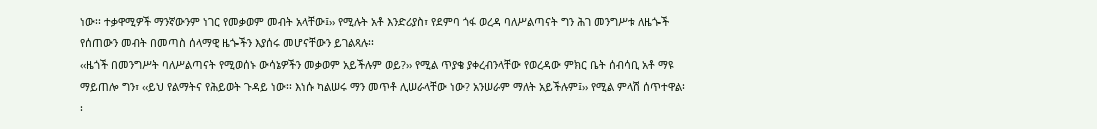ነው፡፡ ተቃዋሚዎች ማንኛውንም ነገር የመቃወም መብት አላቸው፤›› የሚሉት አቶ እንድሪያስ፣ የደምባ ጎፋ ወረዳ ባለሥልጣናት ግን ሕገ መንግሥቱ ለዜጐች የሰጠውን መብት በመጣስ ሰላማዊ ዜጐችን እያሰሩ መሆናቸውን ይገልጻሉ፡፡
‹‹ዜጎች በመንግሥት ባለሥልጣናት የሚወሰኑ ውሳኔዎችን መቃወም አይችሉም ወይ?›› የሚል ጥያቄ ያቀረብንላቸው የወረዳው ምክር ቤት ሰብሳቢ አቶ ማዩ ማይጠሎ ግን፣ ‹‹ይህ የልማትና የሕይወት ጉዳይ ነው፡፡ እነሱ ካልሠሩ ማን መጥቶ ሊሠራላቸው ነው? አንሠራም ማለት አይችሉም፤›› የሚል ምላሽ ሰጥተዋል፡፡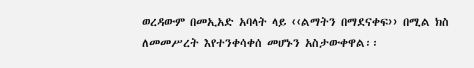ወረዳውም በመኢአድ አባላት ላይ ‹‹ልማትን በማደናቀፍ›› በሚል ክስ ለመመሥረት እየተንቀሳቀሰ መሆኑን አስታውቀዋል፡፡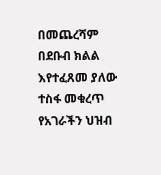በመጨረሻም በደቡብ ክልል እየተፈጸመ ያለው ተስፋ መቁረጥ የአገራችን ህዝብ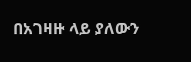በአገዛዙ ላይ ያለውን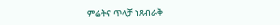ምሬትና ጥላቻ ነጸብራቅ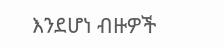እንደሆነ ብዙዎች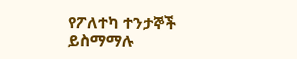የፖለተካ ተንታኞች ይስማማሉ